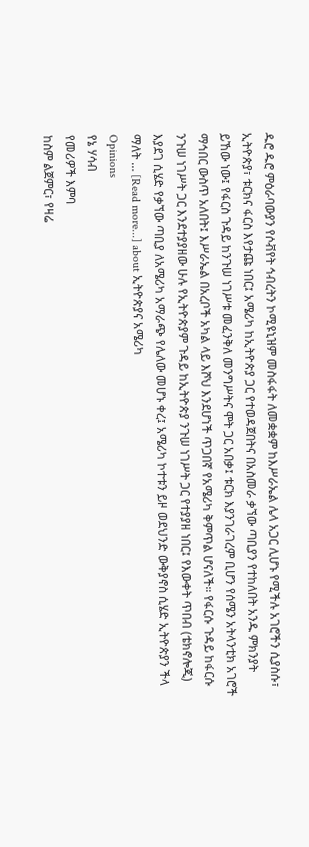ዱሮ ዱሮ ምዕራባውያን የሶቭየት ኅብረትን ኮሚዩኒዝም መስፋፋት ለመቋቋም ከእሥራኤል ሌላ አጋር ሊሆኑ የሚችሉ አገሮችን ሲያስሱ፣ ኢትዮጵያ፣ ቱርክና ፋርስ እየታጩ ነበር፤ አሜሪካ ከኢትዮጵያ ጋር የተወዳጀበትና በአስመራ ቃኘው ጣቢያን የተከለበት አንዱ ምክንያት ይኸው ነው፤ የፋርስ ጉዳይ ከንጉሠ ነገሥቱ መፈንቅለ መንግሥትና ሞት ጋር አበቃ፤ ቱርክ እያንገራገረም ቢሆን የሰሜን አትላንቲክ አገሮች ማኅበር ውስጥ አለበት፤ እሥራኤል በአረቦች አካል ላይ እሾህ እንደሆነች ጥጋበኛ የአሜሪካ ቅምጥል ሆናለች። የፋርሱ ጉዳይ ከፋርሱ ንጉሠ ነገሥት ጋር እንደተያያዘው ሁሉ የኢትዮጵያም ጉዳይ ከኢትዮጵያ ንጉሠ ነገሥት ጋር የተያያዘ ነበር፤ የእውቀት ጥበብ (ቴክኖሎጂ) እያደገ ሲሄድ የቃኘው ጣቢያ ለአሜሪካ አማራጭ የሌለው መሆኑ ቀረ፤ አሜሪካ ኮተቱን ይዞ ወደህንድ ውቅያኖስ ሲሄድ ኢትዮጵያን ችላ ማለት … [Read more...] about ኢትዮጵያና አሜሪካ
Opinions
የኔ ሃሳብ
የመሪዎች እምባ
ከስም ልጀምር፣ የዛሬ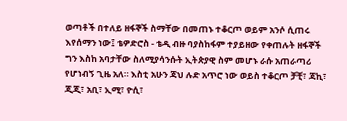ወጣቶች በተለይ ዘፋኞች ስማቸው በመጠኑ ተቆርጦ ወይም አንሶ ሲጠሩ እየሰማን ነው፤ ቴዎድሮስ - ቴዲ ብዙ ባያስከፋም ተያይዘው የቀጠሉት ዘፋኞች ግን እስከ አባታቸው ስለሚያሳንሱት ኢትጵያዊ ስም መሆኑ ራሱ አጠራጣሪ የሆነብኝ ጊዜ አለ። እስቲ አሁን ጃህ ሉድ አጥሮ ነው ወይስ ተቆርጦ ቻቺ፣ ጃኪ፣ ጂጂ፣ አቢ፣ ኢሚ፣ ዮሲ፣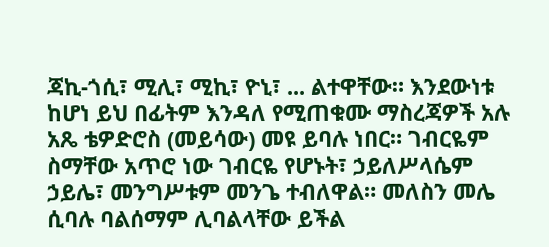ጃኪ-ጎሲ፣ ሚሊ፣ ሚኪ፣ ዮኒ፣ ... ልተዋቸው። እንደውነቱ ከሆነ ይህ በፊትም እንዳለ የሚጠቁሙ ማስረጃዎች አሉ አጼ ቴዎድሮስ (መይሳው) መዩ ይባሉ ነበር። ገብርዬም ስማቸው አጥሮ ነው ገብርዬ የሆኑት፣ ኃይለሥላሴም ኃይሌ፣ መንግሥቱም መንጌ ተብለዋል። መለስን መሌ ሲባሉ ባልሰማም ሊባልላቸው ይችል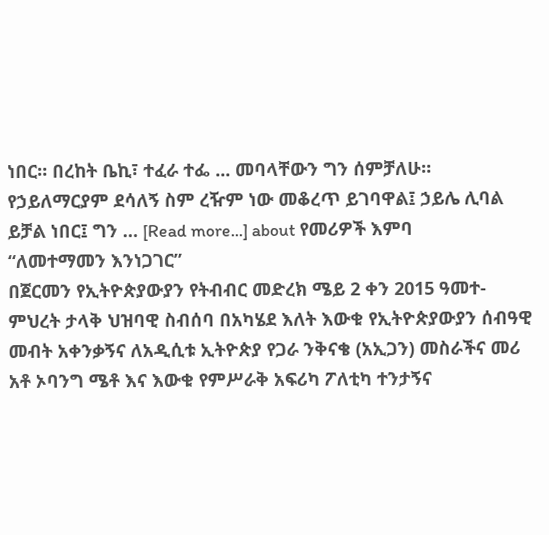ነበር። በረከት ቤኪ፣ ተፈራ ተፌ ... መባላቸውን ግን ሰምቻለሁ። የኃይለማርያም ደሳለኝ ስም ረዥም ነው መቆረጥ ይገባዋል፤ ኃይሌ ሊባል ይቻል ነበር፤ ግን … [Read more...] about የመሪዎች እምባ
“ለመተማመን እንነጋገር”
በጀርመን የኢትዮጵያውያን የትብብር መድረክ ሜይ 2 ቀን 2015 ዓመተ-ምህረት ታላቅ ህዝባዊ ስብሰባ በአካሄደ እለት እውቁ የኢትዮጵያውያን ሰብዓዊ መብት አቀንቃኝና ለአዲሲቱ ኢትዮጵያ የጋራ ንቅናቄ (አኢጋን) መስራችና መሪ አቶ ኦባንግ ሜቶ እና እውቁ የምሥራቅ አፍሪካ ፖለቲካ ተንታኝና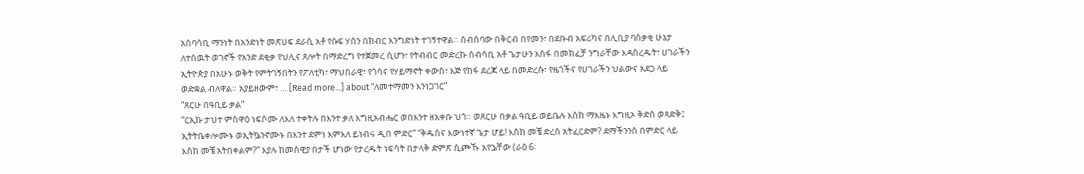አሰባሳቢ ማንነት በአንድነት መጽሀፍ ደራሲ አቶ የሱፍ ሃሰን በክብር እንግድነት ተገኝተዋል። ስብሰባው በቅርብ በየመን፣ በደቡብ አፍሪካና በሊቢያ ባሰቃቂ ሁኔታ ለተሰዉት ወገኖች የአንድ ደቂቃ የህሊና ጸሎት በማድረግ የተጀመረ ሲሆን፣ የትብብር መድረኩ ሰብሳቢ አቶ ጌታሁን አሰፋ በመክፈቻ ንግራቸው እዳስረዱት፣ ሀገራችን ኢትዮጵያ በአሁኑ ወቅት የምትገኝበትን የፖለቲካ፣ ማህበራዊ፣ የጎሳና የሃይማኖት ቀውስ፣ እጅ የከፋ ደረጃ ላይ በመድረሱ፣ የዜጎችና የሀገራችን ህልውና አደጋ ላይ ወድቋል ብለዋል። አያይዘውም፣ … [Read more...] about “ለመተማመን እንነጋገር”
“ጸርሁ በዓቢይ ቃል”
“ርኢኩ ታህተ ምስዋዕ ነፍሶሙ ለእለ ተቀትሉ በእንተ ቃለ እግዚአብሔር ወበእንተ ዘአቀቡ ህጎ። ወጸርሁ በቃል ዓቢይ ወይቤሉ እስከ ማእዜኑ እግዚኦ ቅድስ ወጻድቅ፤ ኢትትቤቀሎሙኑ ወኢትኴንኖሙኑ በእንተ ደምነ እምእለ ይነብሩ ዲበ ምድር” “ቅዱስና እውነተኛ ጌታ ሆይ! እስከ መቼ ድረስ አትፈርድም? ደማችንንስ በምድር ላይ እስከ መቼ አትበቀልም?” እያሉ ከመሰዊያ በታች ሆነው የታረዱት ነፍሳት በታላቅ ድምጽ ሲጮኹ አየኌቸው (ራዕ 6፡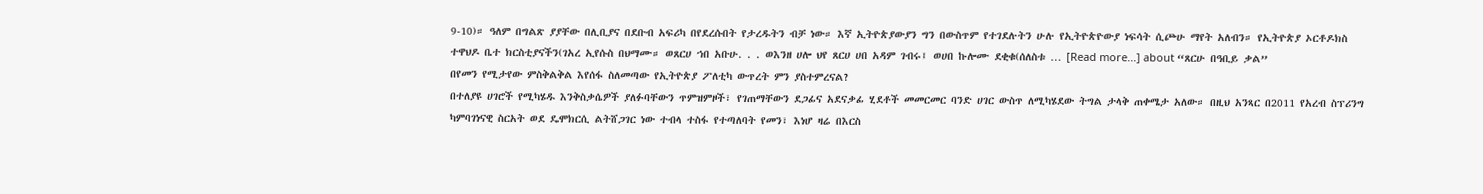9-10)። ዓለም በግልጽ ያያቸው በሊቢያና በደቡብ አፍሪካ በየደረሱበት የታረዱትን ብቻ ነው። እኛ ኢትዮጵያውያን ግን በውስጥም የተገደሉትን ሁሉ የኢትዮጵዮውያ ነፍሳት ሲጮሁ ማየት አለብን። የኢትዮጵያ ኦርቶዶክስ ተዋህዶ ቤተ ክርስቲያናችን(ገአረ ኢየሱስ በህማሙ። ወጸርሀ ኀበ አቡሁ. . . ወእንዘ ሀሎ ህየ ጸርሀ ሀበ አዳም ገብሩ፤ ወሀበ ኩሎሙ ደቂቁ(ሰለስቱ … [Read more...] about “ጸርሁ በዓቢይ ቃል”
በየመን የሚታየው ምስቅልቅል እየሰፋ ስለመጣው የኢትዮጵያ ፖለቲካ ውጥረት ምን ያስተምረናል?
በተለያዩ ሀገሮች የሚካሄዱ እንቅስቃሴዎች ያለፉባቸውን ጥምዝምዞች፣ የገጠማቸውን ደጋፊና አደናቃፊ ሂደቶች መመርመር ባንድ ሀገር ውስጥ ለሚካሄደው ትግል ታላቅ ጠቀሜታ አለው። በዚህ አንጻር በ2011 የአረብ ስፕሪንግ ካምባገነናዊ ስርአት ወደ ዴሞክርሲ ልትሸጋገር ነው ተብላ ተስፋ የተጣለባት የመን፣ እነሆ ዛሬ በእርስ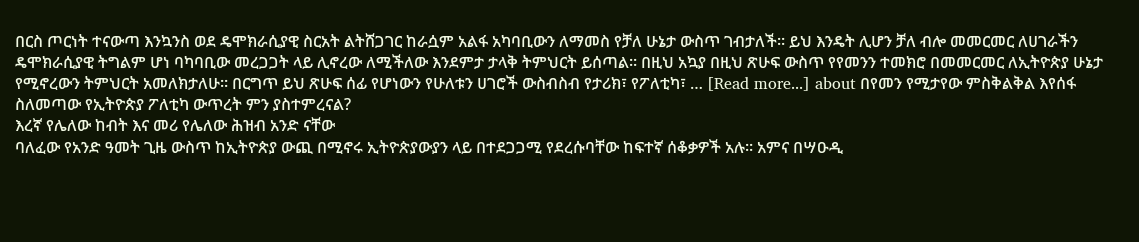በርስ ጦርነት ተናውጣ እንኳንስ ወደ ዴሞክራሲያዊ ስርአት ልትሸጋገር ከራሷም አልፋ አካባቢውን ለማመስ የቻለ ሁኔታ ውስጥ ገብታለች። ይህ እንዴት ሊሆን ቻለ ብሎ መመርመር ለሀገራችን ዴሞክራሲያዊ ትግልም ሆነ ባካባቢው መረጋጋት ላይ ሊኖረው ለሚችለው እንደምታ ታላቅ ትምህርት ይሰጣል። በዚህ አኳያ በዚህ ጽሁፍ ውስጥ የየመንን ተመክሮ በመመርመር ለኢትዮጵያ ሁኔታ የሚኖረውን ትምህርት አመለክታለሁ። በርግጥ ይህ ጽሁፍ ሰፊ የሆነውን የሁለቱን ሀገሮች ውስብስብ የታሪክ፣ የፖለቲካ፣ … [Read more...] about በየመን የሚታየው ምስቅልቅል እየሰፋ ስለመጣው የኢትዮጵያ ፖለቲካ ውጥረት ምን ያስተምረናል?
እረኛ የሌለው ከብት እና መሪ የሌለው ሕዝብ አንድ ናቸው
ባለፈው የአንድ ዓመት ጊዜ ውስጥ ከኢትዮጵያ ውጪ በሚኖሩ ኢትዮጵያውያን ላይ በተደጋጋሚ የደረሱባቸው ከፍተኛ ሰቆቃዎች አሉ። አምና በሣዑዲ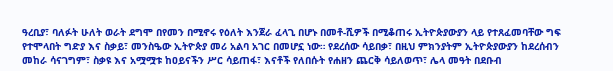ዓረቢያ፣ ባለፉት ሁለት ወራት ደግሞ በየመን በሚኖሩ የዕለት እንጀራ ፈላጊ በሆኑ በመቶ-ሺዎች በሚቆጠሩ ኢትዮጵያውያን ላይ የተጸፈመባቸው ግፍ የተሞላበት ግድያ እና ስቃይ፣ መንስዔው ኢትዮጵያ መሪ አልባ አገር በመሆኗ ነው። የደረሰው ሳይበቃ፣ በዚህ ምክንያትም ኢትዮጵያውያን ከደረሰብን መከራ ሳናገግም፣ ስቃዩ እና አሟሟቱ ከዐይናችን ሥር ሳይጠፋ፣ እናቶች የለበሱት የሐዘን ጨርቅ ሳይለወጥ፣ ሌላ መዓት በደቡብ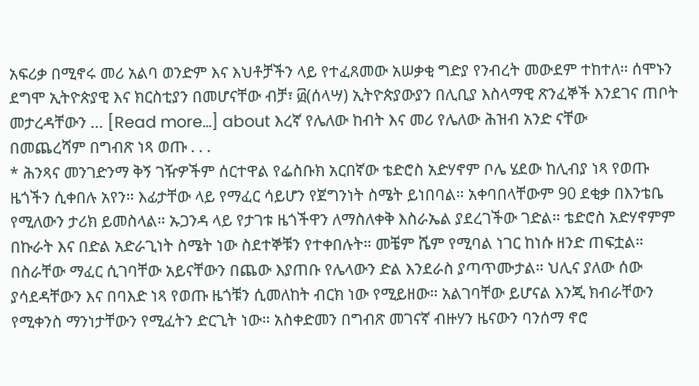አፍሪቃ በሚኖሩ መሪ አልባ ወንድም እና እህቶቻችን ላይ የተፈጸመው አሠቃቂ ግድያ የንብረት መውደም ተከተለ። ሰሞኑን ደግሞ ኢትዮጵያዊ እና ክርስቲያን በመሆናቸው ብቻ፣ ፴(ሰላሣ) ኢትዮጵያውያን በሊቢያ እስላማዊ ጽንፈኞች እንደገና ጠቦት መታረዳቸውን … [Read more...] about እረኛ የሌለው ከብት እና መሪ የሌለው ሕዝብ አንድ ናቸው
በመጨረሻም በግብጽ ነጻ ወጡ . . .
* ሕንጻና መንገድንማ ቅኝ ገዥዎችም ሰርተዋል የፌስቡክ አርበኛው ቴድሮስ አድሃኖም ቦሌ ሄደው ከሊብያ ነጻ የወጡ ዜጎችን ሲቀበሉ አየን። እፊታቸው ላይ የማፈር ሳይሆን የጀግንነት ስሜት ይነበባል። አቀባበላቸውም 90 ደቂቃ በእንቴቤ የሚለውን ታሪክ ይመስላል። ኡጋንዳ ላይ የታገቱ ዜጎችዋን ለማስለቀቅ እስራኤል ያደረገችው ገድል። ቴድሮስ አድሃኖምም በኩራት እና በድል አድራጊነት ስሜት ነው ስደተኞቹን የተቀበሉት። መቼም ሼም የሚባል ነገር ከነሱ ዘንድ ጠፍቷል። በስራቸው ማፈር ሲገባቸው አይናቸውን በጨው እያጠቡ የሌላውን ድል እንደራስ ያጣጥሙታል። ህሊና ያለው ሰው ያሳደዳቸውን እና በባእድ ነጻ የወጡ ዜጎቹን ሲመለከት ብርክ ነው የሚይዘው። አልገባቸው ይሆናል እንጂ ክብራቸውን የሚቀንስ ማንነታቸውን የሚፈትን ድርጊት ነው። አስቀድመን በግብጽ መገናኛ ብዙሃን ዜናውን ባንሰማ ኖሮ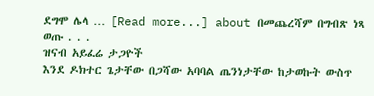ደግሞ ሌላ … [Read more...] about በመጨረሻም በግብጽ ነጻ ወጡ . . .
ዝናብ አይፈሬ ታጋዮች
እንደ ዶክተር ጌታቸው በጋሻው አባባል ጤንነታቸው ከታወኩት ውስጥ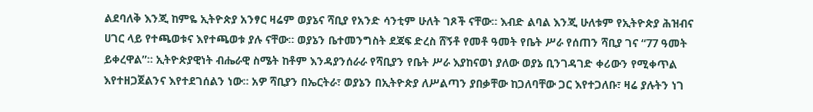ልደባለቅ እንጂ ከምዬ ኢትዮጵያ አንፃር ዛሬም ወያኔና ሻቢያ የአንድ ሳንቲም ሁለት ገጾች ናቸው። እብድ ልባል እንጂ ሁለቱም የኢትዮጵያ ሕዝብና ሀገር ላይ የተጫወቱና እየተጫወቱ ያሉ ናቸው። ወያኔን ቤተመንግስት ደጃፍ ድረስ ሸኝቶ የመቶ ዓመት የቤት ሥራ የሰጠን ሻቢያ ገና “77 ዓመት ይቀረዋል”። ኢትዮጵያዊነት ብሔራዊ ስሜት ከቶም እንዳያንሰራራ የሻቢያን የቤት ሥራ እያከናወነ ያለው ወያኔ ቢንገዳገድ ቀሪውን የሚቀጥል እየተዘጋጀልንና እየተደገሰልን ነው። አዎ ሻቢያን በኤርትራ፣ ወያኔን በኢትዮጵያ ለሥልጣን ያበቃቸው ከጋለባቸው ጋር እየተጋለቡ፣ ዛሬ ያሉትን ነገ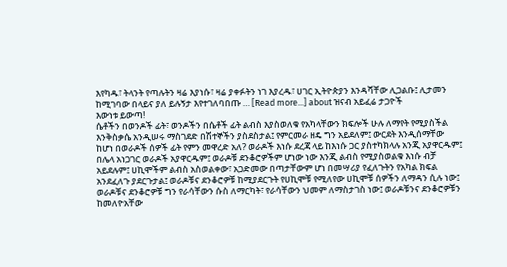እየካዱ፣ ትላንት የጣሉትን ዛሬ እያነሱ፣ ዛሬ ያቀፉትን ነገ እያረዱ፣ ሀገር ኢትዮጵያን እንዳሻቸው ሊጋልቡ፤ ሊታመን ከሚገባው በላይና ያለ ይሉኝታ እየተገለባበጡ … [Read more...] about ዝናብ አይፈሬ ታጋዮች
እውነቱ ይውጣ!
ሴቶችን በወንዶች ፊት፣ ወንዶችን በሴቶች ፊት ልብስ እያስወለቁ የአካላቸውን ክፍሎች ሁሉ ለማየት የሚያስችል እንቅስቃሴ አንዲሠሩ ማስገደድ በሽተኞችን ያስደስታል፤ የምርመራ ዘዴ ግን አይደለም፤ ውርደት እንዲሰማቸው ከሆነ በወራዶች ሰዎች ፊት የምን መዋረድ አለ? ወራዶች እነሱ ደረጃ ላይ ከእነሱ ጋር ያስተካክላሉ አንጂ አያዋርዱም፤ በሌላ አነጋገር ወራዶች አያዋርዱም፤ ወራዶቹ ደንቆሮዎችም ሆነው ነው እንጂ ልብስ የሚያስወልቁ እነሱ ብቻ አይደሉም፤ ሀኪሞችም ልብስ አስወልቀው፣ አጋድመው በጣታቸውም ሆነ በመሣሪያ የፈለጉትን የአካል ክፍል አንደፈለጉ ያደርጉታል፤ ወራዶቹና ደንቆሮዎቹ ከሚያደርጉት የሀኪሞቹ የሚለየው ሀኪሞቹ ሰዎችን ለማዳን ሲሉ ነው፤ ወራዶቹና ደንቆሮዎቹ ግን የራሳቸውን ሱስ ለማርካት፣ የራሳቸውን ህመም ለማስታገስ ነው፤ ወራዶቹንና ደንቆሮዎቹን ከመለዮአቸው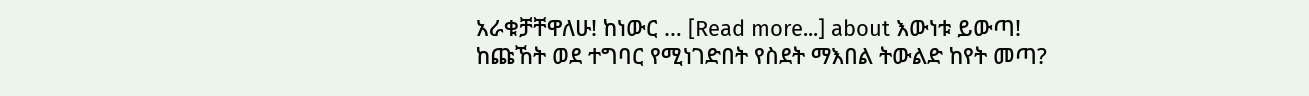አራቁቻቸዋለሁ! ከነውር … [Read more...] about እውነቱ ይውጣ!
ከጩኸት ወደ ተግባር የሚነገድበት የስደት ማእበል ትውልድ ከየት መጣ?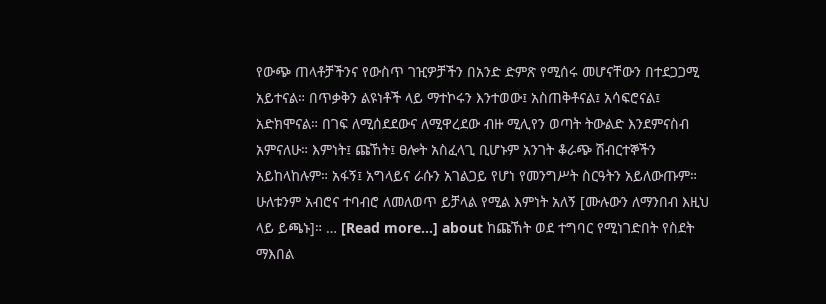የውጭ ጠላቶቻችንና የውስጥ ገዢዎቻችን በአንድ ድምጽ የሚሰሩ መሆናቸውን በተደጋጋሚ አይተናል። በጥቃቅን ልዩነቶች ላይ ማተኮሩን እንተወው፤ አስጠቅቶናል፤ አሳፍሮናል፤ አድክሞናል። በገፍ ለሚሰደደውና ለሚዋረደው ብዙ ሚሊየን ወጣት ትውልድ እንደምናስብ አምናለሁ። እምነት፤ ጩኸት፤ ፀሎት አስፈላጊ ቢሆኑም አንገት ቆራጭ ሽብርተኞችን አይከላከሉም። አፋኝ፤ አግላይና ራሱን አገልጋይ የሆነ የመንግሥት ስርዓትን አይለውጡም። ሁለቱንም አብሮና ተባብሮ ለመለወጥ ይቻላል የሚል እምነት አለኝ [ሙሉውን ለማንበብ እዚህ ላይ ይጫኑ]። … [Read more...] about ከጩኸት ወደ ተግባር የሚነገድበት የስደት ማእበል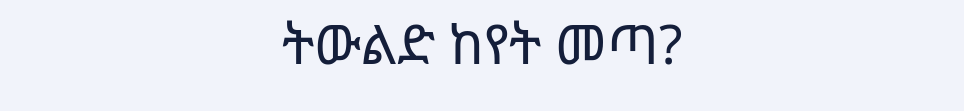ትውልድ ከየት መጣ?